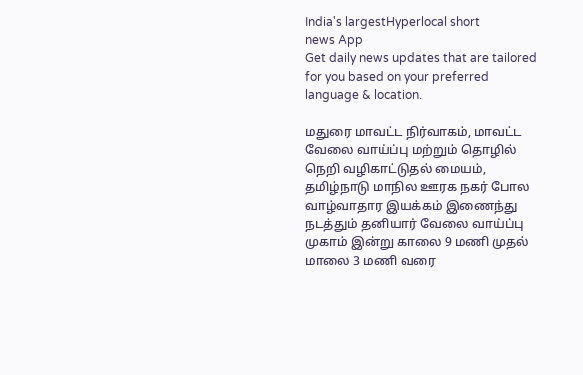India's largestHyperlocal short
news App
Get daily news updates that are tailored for you based on your preferred language & location.

மதுரை மாவட்ட நிர்வாகம், மாவட்ட வேலை வாய்ப்பு மற்றும் தொழில் நெறி வழிகாட்டுதல் மையம், தமிழ்நாடு மாநில ஊரக நகர் போல வாழ்வாதார இயக்கம் இணைந்து நடத்தும் தனியார் வேலை வாய்ப்பு முகாம் இன்று காலை 9 மணி முதல் மாலை 3 மணி வரை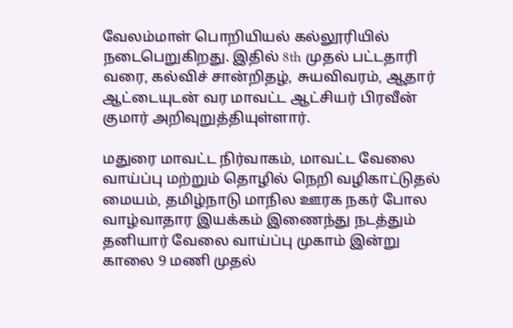வேலம்மாள் பொறியியல் கல்லூரியில் நடைபெறுகிறது. இதில் 8th முதல் பட்டதாரி வரை, கல்விச் சான்றிதழ், சுயவிவரம், ஆதார் ஆட்டையுடன் வர மாவட்ட ஆட்சியர் பிரவீன் குமார் அறிவுறுத்தியுள்ளார்.

மதுரை மாவட்ட நிர்வாகம், மாவட்ட வேலை வாய்ப்பு மற்றும் தொழில் நெறி வழிகாட்டுதல் மையம், தமிழ்நாடு மாநில ஊரக நகர் போல வாழ்வாதார இயக்கம் இணைந்து நடத்தும் தனியார் வேலை வாய்ப்பு முகாம் இன்று காலை 9 மணி முதல்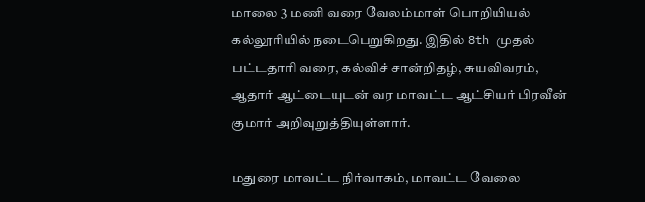மாலை 3 மணி வரை வேலம்மாள் பொறியியல் கல்லூரியில் நடைபெறுகிறது. இதில் 8th முதல் பட்டதாரி வரை, கல்விச் சான்றிதழ், சுயவிவரம், ஆதார் ஆட்டையுடன் வர மாவட்ட ஆட்சியர் பிரவீன் குமார் அறிவுறுத்தியுள்ளார்.

மதுரை மாவட்ட நிர்வாகம், மாவட்ட வேலை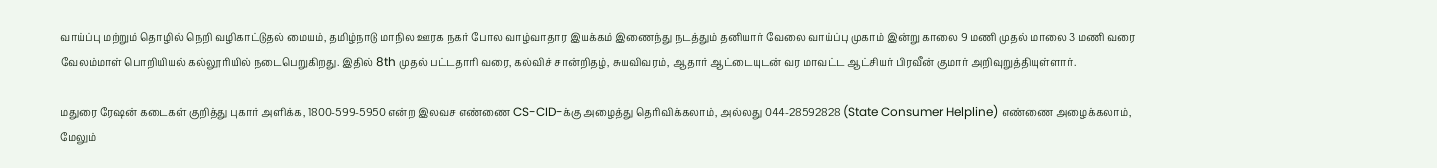வாய்ப்பு மற்றும் தொழில் நெறி வழிகாட்டுதல் மையம், தமிழ்நாடு மாநில ஊரக நகர் போல வாழ்வாதார இயக்கம் இணைந்து நடத்தும் தனியார் வேலை வாய்ப்பு முகாம் இன்று காலை 9 மணி முதல் மாலை 3 மணி வரை வேலம்மாள் பொறியியல் கல்லூரியில் நடைபெறுகிறது. இதில் 8th முதல் பட்டதாரி வரை, கல்விச் சான்றிதழ், சுயவிவரம், ஆதார் ஆட்டையுடன் வர மாவட்ட ஆட்சியர் பிரவீன் குமார் அறிவுறுத்தியுள்ளார்.

மதுரை ரேஷன் கடைகள் குறித்து புகார் அளிக்க, 1800-599-5950 என்ற இலவச எண்ணை CS-CID-க்கு அழைத்து தெரிவிக்கலாம், அல்லது 044-28592828 (State Consumer Helpline) எண்ணை அழைக்கலாம், மேலும்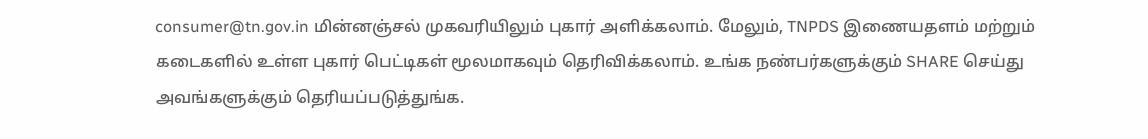consumer@tn.gov.in மின்னஞ்சல் முகவரியிலும் புகார் அளிக்கலாம். மேலும், TNPDS இணையதளம் மற்றும் கடைகளில் உள்ள புகார் பெட்டிகள் மூலமாகவும் தெரிவிக்கலாம். உங்க நண்பர்களுக்கும் SHARE செய்து அவங்களுக்கும் தெரியப்படுத்துங்க.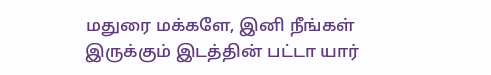மதுரை மக்களே, இனி நீங்கள் இருக்கும் இடத்தின் பட்டா யார்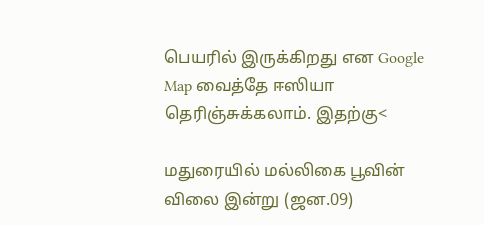பெயரில் இருக்கிறது என Google Map வைத்தே ஈஸியா தெரிஞ்சுக்கலாம். இதற்கு<

மதுரையில் மல்லிகை பூவின் விலை இன்று (ஜன.09)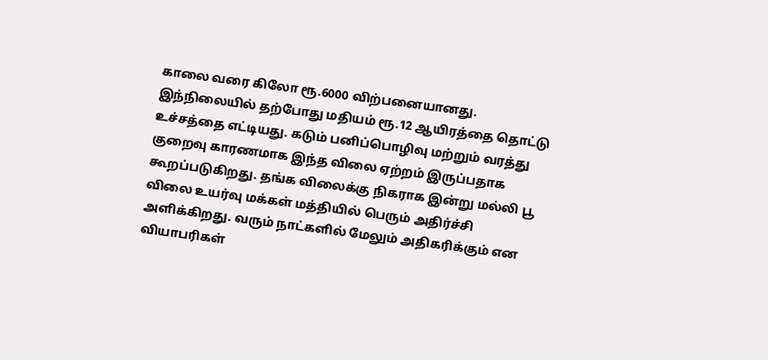காலை வரை கிலோ ரூ.6000 விற்பனையானது. இந்நிலையில் தற்போது மதியம் ரூ.12 ஆயிரத்தை தொட்டு உச்சத்தை எட்டியது. கடும் பனிப்பொழிவு மற்றும் வரத்து குறைவு காரணமாக இந்த விலை ஏற்றம் இருப்பதாக கூறப்படுகிறது. தங்க விலைக்கு நிகராக இன்று மல்லி பூ விலை உயர்வு மக்கள் மத்தியில் பெரும் அதிர்ச்சி அளிக்கிறது. வரும் நாட்களில் மேலும் அதிகரிக்கும் என வியாபரிகள்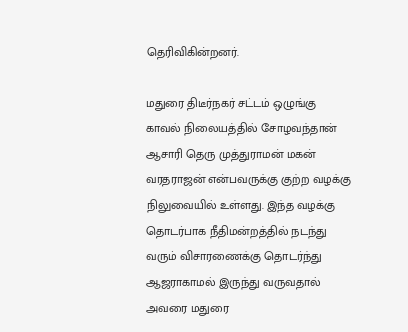தெரிவிகின்றனர்.

மதுரை திடீர்நகர் சட்டம் ஒழுங்கு காவல் நிலையத்தில் சோழவந்தான் ஆசாரி தெரு முத்துராமன் மகன் வரதராஜன் என்பவருக்கு குற்ற வழக்கு நிலுவையில் உள்ளது. இந்த வழக்கு தொடர்பாக நீதிமன்றத்தில் நடந்து வரும் விசாரணைக்கு தொடர்ந்து ஆஜராகாமல் இருந்து வருவதால் அவரை மதுரை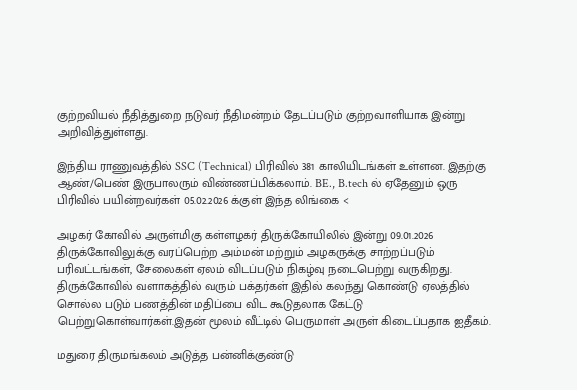குற்றவியல் நீதித்துறை நடுவர் நீதிமன்றம் தேடப்படும் குற்றவாளியாக இன்று அறிவித்துள்ளது.

இந்திய ராணுவத்தில் SSC (Technical) பிரிவில் 381 காலியிடங்கள் உள்ளன. இதற்கு ஆண்/பெண் இருபாலரும் விண்ணப்பிக்கலாம். BE., B.tech ல் ஏதேனும் ஒரு பிரிவில் பயின்றவர்கள் 05.02.2026 க்குள் இந்த லிங்கை <

அழகர் கோவில் அருள்மிகு கள்ளழகர் திருக்கோயிலில் இன்று 09.01.2026 திருக்கோவிலுக்கு வரப்பெற்ற அம்மன் மற்றும் அழகருக்கு சாற்றப்படும் பரிவட்டங்கள், சேலைகள் ஏலம் விடப்படும் நிகழ்வு நடைபெற்று வருகிறது. திருக்கோவில் வளாகத்தில் வரும் பக்தர்கள் இதில் கலந்து கொண்டு ஏலத்தில் சொல்ல படும் பணத்தின் மதிப்பை விட கூடுதலாக கேட்டு பெற்றுகொள்வார்கள்.இதன் மூலம் வீட்டில் பெருமாள் அருள் கிடைப்பதாக ஐதீகம்.

மதுரை திருமங்கலம் அடுத்த பன்னிக்குண்டு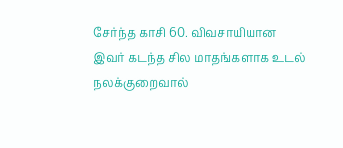சேர்ந்த காசி 60. விவசாயியான இவர் கடந்த சில மாதங்களாக உடல் நலக்குறைவால்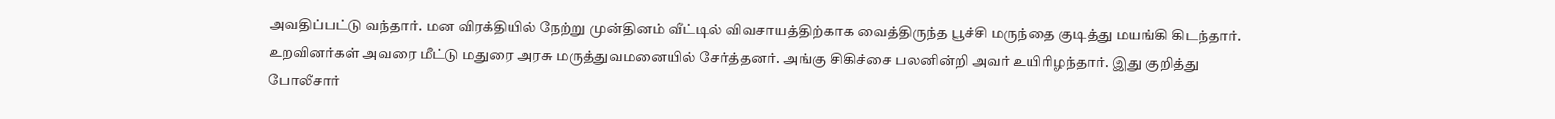அவதிப்பட்டு வந்தார். மன விரக்தியில் நேற்று முன்தினம் வீட்டில் விவசாயத்திற்காக வைத்திருந்த பூச்சி மருந்தை குடித்து மயங்கி கிடந்தார். உறவினர்கள் அவரை மீட்டு மதுரை அரசு மருத்துவமனையில் சேர்த்தனர். அங்கு சிகிச்சை பலனின்றி அவர் உயிரிழந்தார். இது குறித்து போலீசார்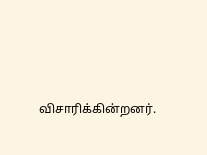விசாரிக்கின்றனர்.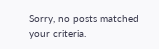Sorry, no posts matched your criteria.